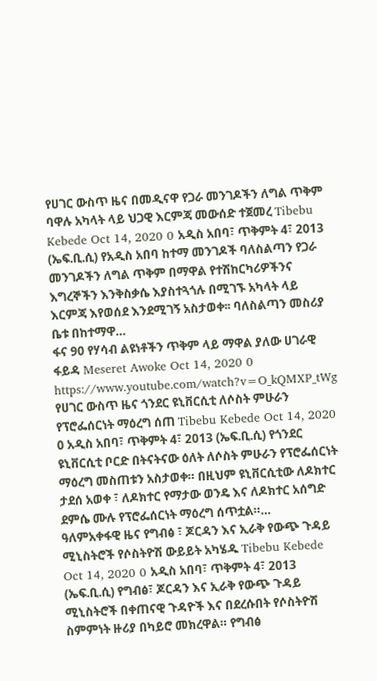የሀገር ውስጥ ዜና በመዲናዋ የጋራ መንገዶችን ለግል ጥቅም ባዋሉ አካላት ላይ ህጋዊ እርምጃ መውሰድ ተጀመረ Tibebu Kebede Oct 14, 2020 0 አዲስ አበባ፣ ጥቅምት 4፣ 2013 (ኤፍ.ቢ.ሲ) የአዲስ አበባ ከተማ መንገዶች ባለስልጣን የጋራ መንገዶችን ለግል ጥቅም በማዋል የተሽከርካሪዎችንና እግረኞችን እንቅስቃሴ እያስተጓጎሉ በሚገኙ አካላት ላይ እርምጃ እየወሰደ እንደሚገኝ አስታወቀ፡፡ ባለስልጣን መስሪያ ቤቱ በከተማዋ…
ፋና 90 የሃሳብ ልዩነቶችን ጥቅም ላይ ማዋል ያለው ሀገራዊ ፋይዳ Meseret Awoke Oct 14, 2020 0 https://www.youtube.com/watch?v=O_kQMXP_tWg
የሀገር ውስጥ ዜና ጎንደር ዩኒቨርሲቲ ለሶስት ምሁራን የፕሮፌሰርነት ማዕረግ ሰጠ Tibebu Kebede Oct 14, 2020 0 አዲስ አበባ፣ ጥቅምት 4፣ 2013 (ኤፍ.ቢ.ሲ) የጎንደር ዩኒቨርሲቲ ቦርድ በትናትናው ዕለት ለሶስት ምሁራን የፕሮፌሰርነት ማዕረግ መስጠቱን አስታወቀ። በዚህም ዩኒቨርሲቲው ለዶክተር ታደሰ አወቀ ፣ ለዶክተር የማታው ወንዴ እና ለዶክተር አሰግድ ደምሴ ሙሉ የፕሮፌሰርነት ማዕረግ ሰጥቷል።…
ዓለምአቀፋዊ ዜና የግብፅ ፣ ጆርዳን እና ኢራቅ የውጭ ጉዳይ ሚኒስትሮች የሶስትዮሽ ውይይት አካሄዱ Tibebu Kebede Oct 14, 2020 0 አዲስ አበባ፣ ጥቅምት 4፣ 2013 (ኤፍ.ቢ.ሲ) የግብፅ፣ ጆርዳን እና ኢራቅ የውጭ ጉዳይ ሚኒስትሮች በቀጠናዊ ጉዳዮች እና በደረሱበት የሶስትዮሽ ስምምነት ዙሪያ በካይሮ መክረዋል። የግብፅ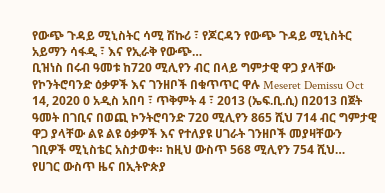የውጭ ጉዳይ ሚኒስትር ሳሚ ሽኩሪ ፣ የጆርዳን የውጭ ጉዳይ ሚኒስትር አይማን ሳፋዲ ፣ እና የኢራቅ የውጭ…
ቢዝነስ በሩብ ዓመቱ ከ720 ሚሊየን ብር በላይ ግምታዊ ዋጋ ያላቸው የኮንትሮባንድ ዕቃዎች እና ገንዘቦች በቁጥጥር ዋሉ Meseret Demissu Oct 14, 2020 0 አዲስ አበባ ፣ ጥቅምት 4 ፣ 2013 (ኤፍ.ቢ.ሲ) በ2013 በጀት ዓመት በገቢና በወጪ ኮንትሮባንድ 720 ሚሊየን 865 ሺህ 714 ብር ግምታዊ ዋጋ ያላቸው ልዩ ልዩ ዕቃዎች እና የተለያዩ ሀገራት ገንዘቦች መያዛቸውን ገቢዎች ሚኒስቴር አስታወቀ። ከዚህ ውስጥ 568 ሚሊየን 754 ሺህ…
የሀገር ውስጥ ዜና በኢትዮጵያ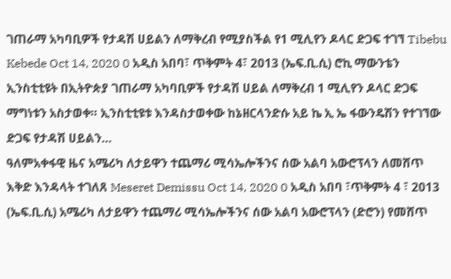ገጠራማ አካባቢዎች የታዳሽ ሀይልን ለማቅረብ የሚያስችል የ1 ሚሊየን ዶላር ድጋፍ ተገኘ Tibebu Kebede Oct 14, 2020 0 አዲስ አበባ፣ ጥቅምት 4፣ 2013 (ኤፍ.ቢ.ሲ) ሮኪ ማውንቴን ኢንስቲቲዩት በኢትዮጵያ ገጠራማ አካባቢዎች የታዳሽ ሀይል ለማቅረብ 1 ሚሊየን ዶላር ድጋፍ ማግነቱን አስታወቀ። ኢንስቲቲዩቱ እንዳስታወቀው ከኔዘርላንድሱ አይ ኬ ኢ ኤ ፋውንዴሽን የተገኘው ድጋፍ የታዳሽ ሀይልን…
ዓለምአቀፋዊ ዜና አሜሪካ ለታይዋን ተጨማሪ ሚሳኤሎችንና ሰው አልባ አውሮፕላን ለመሸጥ እቅድ እንዳላት ተገለጸ Meseret Demissu Oct 14, 2020 0 አዲስ አበባ ፣ጥቅምት 4 ፣ 2013 (ኤፍ.ቢ.ሲ) አሜሪካ ለታይዋን ተጨማሪ ሚሳኤሎችንና ሰው አልባ አውሮፕላን (ድሮን) የመሸጥ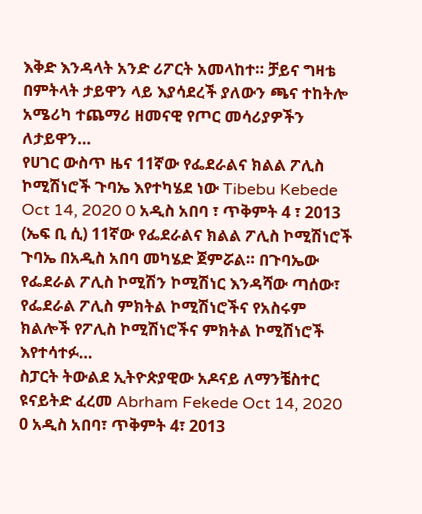እቅድ እንዳላት አንድ ሪፖርት አመላከተ። ቻይና ግዛቴ በምትላት ታይዋን ላይ እያሳደረች ያለውን ጫና ተከትሎ አሜሪካ ተጨማሪ ዘመናዊ የጦር መሳሪያዎችን ለታይዋን…
የሀገር ውስጥ ዜና 11ኛው የፌደራልና ክልል ፖሊስ ኮሚሽነሮች ጉባኤ እየተካሄደ ነው Tibebu Kebede Oct 14, 2020 0 አዲስ አበባ ፣ ጥቅምት 4 ፣ 2013 (ኤፍ ቢ ሲ) 11ኛው የፌደራልና ክልል ፖሊስ ኮሚሽነሮች ጉባኤ በአዲስ አበባ መካሄድ ጀምሯል። በጉባኤው የፌደራል ፖሊስ ኮሚሽን ኮሚሽነር እንዳሻው ጣሰው፣ የፌደራል ፖሊስ ምክትል ኮሚሽነሮችና የአስሩም ክልሎች የፖሊስ ኮሚሽነሮችና ምክትል ኮሚሽነሮች እየተሳተፉ…
ስፓርት ትውልደ ኢትዮጵያዊው አዶናይ ለማንቼስተር ዩናይትድ ፈረመ Abrham Fekede Oct 14, 2020 0 አዲስ አበባ፣ ጥቅምት 4፣ 2013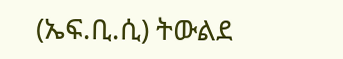(ኤፍ.ቢ.ሲ) ትውልደ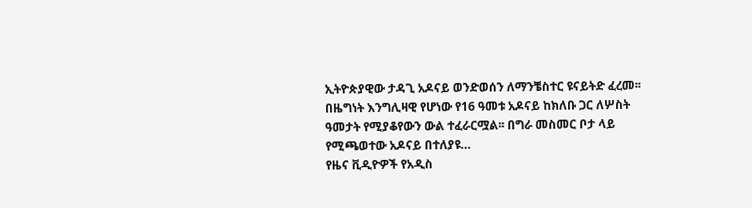ኢትዮጵያዊው ታዳጊ አዶናይ ወንድወሰን ለማንቼስተር ዩናይትድ ፈረመ፡፡ በዜግነት እንግሊዛዊ የሆነው የ16 ዓመቱ አዶናይ ከክለቡ ጋር ለሦስት ዓመታት የሚያቆየውን ውል ተፈራርሟል፡፡ በግራ መስመር ቦታ ላይ የሚጫወተው አዶናይ በተለያዩ…
የዜና ቪዲዮዎች የአዲስ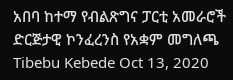አበባ ከተማ የብልጽግና ፓርቲ አመራሮች ድርጅታዊ ኮንፈረንስ የአቋም መግለጫ Tibebu Kebede Oct 13, 2020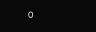0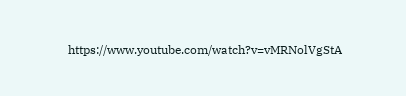https://www.youtube.com/watch?v=vMRNolVgStA